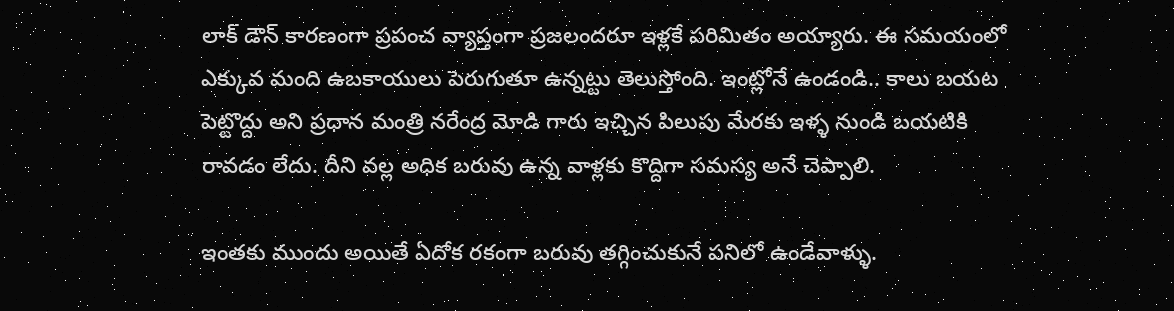లాక్ డౌన్ కారణంగా ప్రపంచ వ్యాప్తంగా ప్రజలందరూ ఇళ్లకే పరిమితం అయ్యారు. ఈ సమయంలో ఎక్కువ మంది ఉబకాయులు పెరుగుతూ ఉన్నట్టు తెలుస్తోంది. ఇంట్లోనే ఉండండి.. కాలు బయట పెట్టొద్దు అని ప్రధాన మంత్రి నరేంద్ర మోడి గారు ఇచ్చిన పిలుపు మేరకు ఇళ్ళ నుండి బయటికి రావడం లేదు. దీని వల్ల అధిక బరువు ఉన్న వాళ్లకు కొద్దిగా సమస్య అనే చెప్పాలి.

ఇంతకు ముందు అయితే ఏదోక రకంగా బరువు తగ్గించుకునే పనిలో ఉండేవాళ్ళు.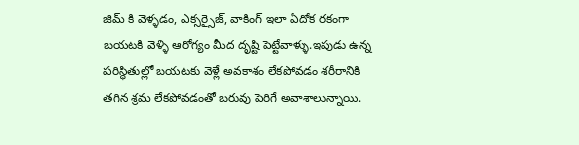జిమ్ కి వెళ్ళడం, ఎక్సర్సైజ్, వాకింగ్ ఇలా ఏదోక రకంగా బయటకి వెళ్ళి ఆరోగ్యం మీద దృష్టి పెట్టేవాళ్ళు.ఇపుడు ఉన్న పరిస్థితుల్లో బయటకు వెళ్లే అవకాశం లేకపోవడం శరీరానికి తగిన శ్రమ లేకపోవడంతో బరువు పెరిగే అవాశాలున్నాయి.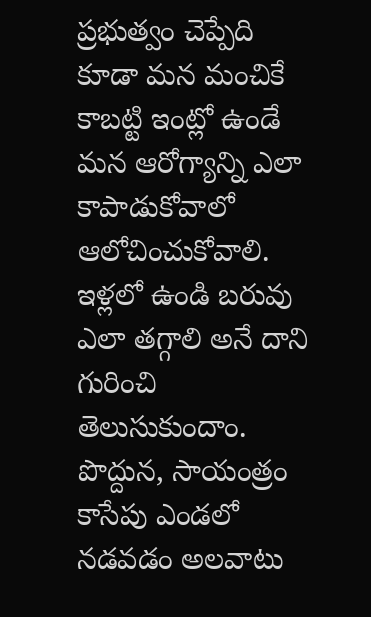ప్రభుత్వం చెప్పేది కూడా మన మంచికే కాబట్టి ఇంట్లో ఉండే మన ఆరోగ్యాన్ని ఎలా కాపాడుకోవాలో ఆలోచించుకోవాలి. ఇళ్లలో ఉండి బరువు ఎలా తగ్గాలి అనే దాని గురించి తెలుసుకుందాం. పొద్దున, సాయంత్రం కాసేపు ఎండలో నడవడం అలవాటు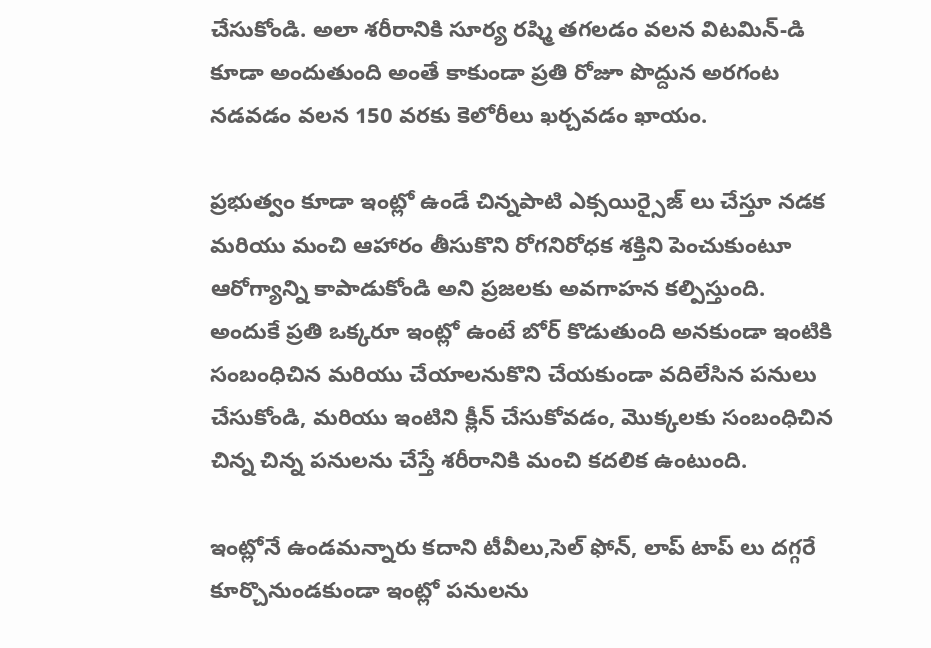చేసుకోండి. అలా శరీరానికి సూర్య రష్మి తగలడం వలన విటమిన్-డి కూడా అందుతుంది అంతే కాకుండా ప్రతి రోజూ పొద్దున అరగంట నడవడం వలన 150 వరకు కెలోరీలు ఖర్చవడం ఖాయం.

ప్రభుత్వం కూడా ఇంట్లో ఉండే చిన్నపాటి ఎక్సయిర్సైజ్ లు చేస్తూ నడక మరియు మంచి ఆహారం తీసుకొని రోగనిరోధక శక్తిని పెంచుకుంటూ ఆరోగ్యాన్ని కాపాడుకోండి అని ప్రజలకు అవగాహన కల్పిస్తుంది. అందుకే ప్రతి ఒక్కరూ ఇంట్లో ఉంటే బోర్ కొడుతుంది అనకుండా ఇంటికి సంబంధిచిన మరియు చేయాలనుకొని చేయకుండా వదిలేసిన పనులు చేసుకోండి, మరియు ఇంటిని క్లీన్ చేసుకోవడం, మొక్కలకు సంబంధిచిన చిన్న చిన్న పనులను చేస్తే శరీరానికి మంచి కదలిక ఉంటుంది.

ఇంట్లోనే ఉండమన్నారు కదాని టీవీలు,సెల్ ఫోన్, లాప్ టాప్ లు దగ్గరే కూర్చొనుండకుండా ఇంట్లో పనులను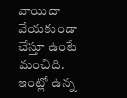వాయిదా వేయకుండా చేస్తూ ఉంటే మంచిది. ఇంట్లో ఉన్న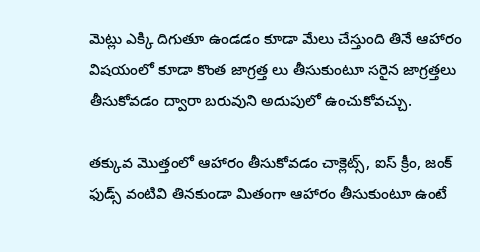మెట్లు ఎక్కి దిగుతూ ఉండడం కూడా మేలు చేస్తుంది తినే ఆహారం విషయంలో కూడా కొంత జాగ్రత్త లు తీసుకుంటూ సరైన జాగ్రత్తలు తీసుకోవడం ద్వారా బరువుని అదుపులో ఉంచుకోవచ్చు.

తక్కువ మొత్తంలో ఆహారం తీసుకోవడం చాక్లెట్స్, ఐస్ క్రీం, జంక్ ఫుడ్స్ వంటివి తినకుండా మితంగా ఆహారం తీసుకుంటూ ఉంటే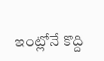ఇంట్లోనే కొద్ది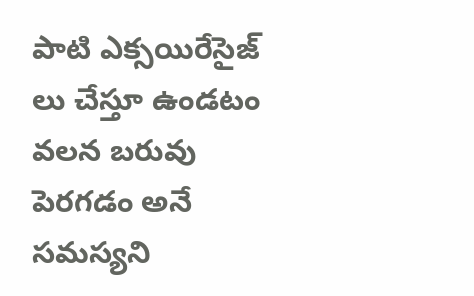పాటి ఎక్సయిరేసైజ్ లు చేస్తూ ఉండటం వలన బరువు పెరగడం అనే సమస్యని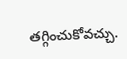తగ్గించుకోవచ్చు.